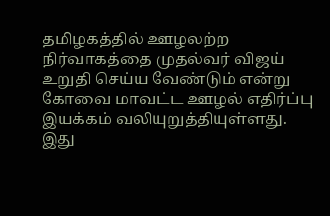தமிழகத்தில் ஊழலற்ற நிர்வாகத்தை முதல்வர் விஜய் உறுதி செய்ய வேண்டும் என்று கோவை மாவட்ட ஊழல் எதிர்ப்பு இயக்கம் வலியுறுத்தியுள்ளது.
இது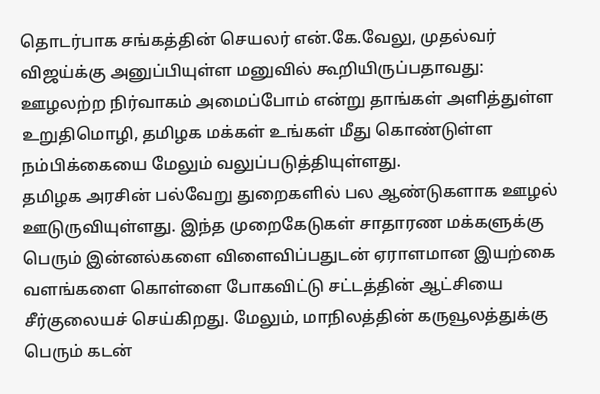தொடர்பாக சங்கத்தின் செயலர் என்.கே.வேலு, முதல்வர் விஜய்க்கு அனுப்பியுள்ள மனுவில் கூறியிருப்பதாவது: ஊழலற்ற நிர்வாகம் அமைப்போம் என்று தாங்கள் அளித்துள்ள உறுதிமொழி, தமிழக மக்கள் உங்கள் மீது கொண்டுள்ள நம்பிக்கையை மேலும் வலுப்படுத்தியுள்ளது.
தமிழக அரசின் பல்வேறு துறைகளில் பல ஆண்டுகளாக ஊழல் ஊடுருவியுள்ளது. இந்த முறைகேடுகள் சாதாரண மக்களுக்கு பெரும் இன்னல்களை விளைவிப்பதுடன் ஏராளமான இயற்கை வளங்களை கொள்ளை போகவிட்டு சட்டத்தின் ஆட்சியை சீர்குலையச் செய்கிறது. மேலும், மாநிலத்தின் கருவூலத்துக்கு பெரும் கடன்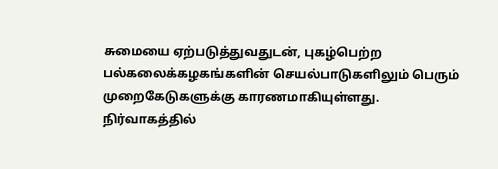சுமையை ஏற்படுத்துவதுடன், புகழ்பெற்ற பல்கலைக்கழகங்களின் செயல்பாடுகளிலும் பெரும் முறைகேடுகளுக்கு காரணமாகியுள்ளது.
நிர்வாகத்தில்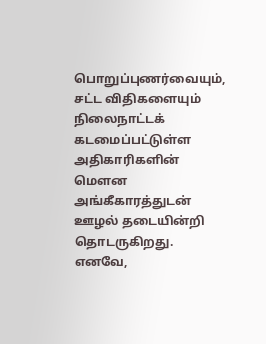பொறுப்புணர்வையும், சட்ட விதிகளையும் நிலைநாட்டக் கடமைப்பட்டுள்ள அதிகாரிகளின் மௌன அங்கீகாரத்துடன் ஊழல் தடையின்றி தொடருகிறது. எனவே,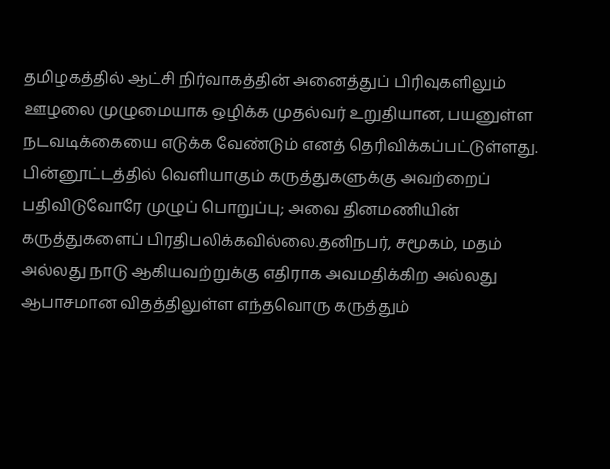தமிழகத்தில் ஆட்சி நிர்வாகத்தின் அனைத்துப் பிரிவுகளிலும் ஊழலை முழுமையாக ஒழிக்க முதல்வர் உறுதியான, பயனுள்ள நடவடிக்கையை எடுக்க வேண்டும் எனத் தெரிவிக்கப்பட்டுள்ளது.
பின்னூட்டத்தில் வெளியாகும் கருத்துகளுக்கு அவற்றைப் பதிவிடுவோரே முழுப் பொறுப்பு; அவை தினமணியின் கருத்துகளைப் பிரதிபலிக்கவில்லை.தனிநபர், சமூகம், மதம் அல்லது நாடு ஆகியவற்றுக்கு எதிராக அவமதிக்கிற அல்லது ஆபாசமான விதத்திலுள்ள எந்தவொரு கருத்தும்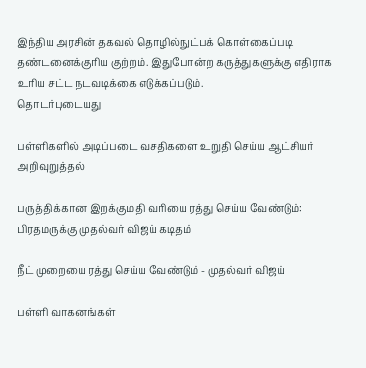இந்திய அரசின் தகவல் தொழில்நுட்பக் கொள்கைப்படி தண்டனைக்குரிய குற்றம். இதுபோன்ற கருத்துகளுக்கு எதிராக உரிய சட்ட நடவடிக்கை எடுக்கப்படும்.
தொடர்புடையது

பள்ளிகளில் அடிப்படை வசதிகளை உறுதி செய்ய ஆட்சியர் அறிவுறுத்தல்

பருத்திக்கான இறக்குமதி வரியை ரத்து செய்ய வேண்டும்: பிரதமருக்கு முதல்வர் விஜய் கடிதம்

நீட் முறையை ரத்து செய்ய வேண்டும் - முதல்வர் விஜய்

பள்ளி வாகனங்கள்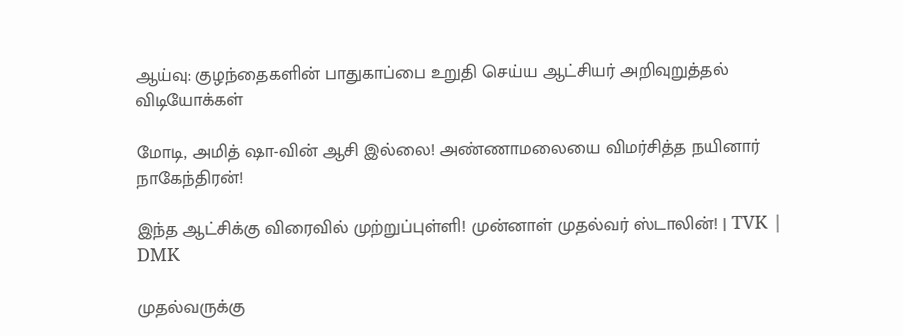ஆய்வு: குழந்தைகளின் பாதுகாப்பை உறுதி செய்ய ஆட்சியர் அறிவுறுத்தல்
விடியோக்கள்

மோடி, அமித் ஷா-வின் ஆசி இல்லை! அண்ணாமலையை விமர்சித்த நயினார் நாகேந்திரன்!

இந்த ஆட்சிக்கு விரைவில் முற்றுப்புள்ளி! முன்னாள் முதல்வர் ஸ்டாலின்! | TVK | DMK

முதல்வருக்கு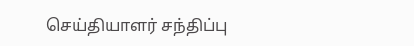செய்தியாளர் சந்திப்பு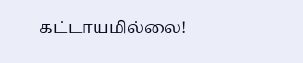கட்டாயமில்லை!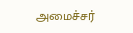அமைச்சர்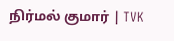நிர்மல் குமார் | TVK